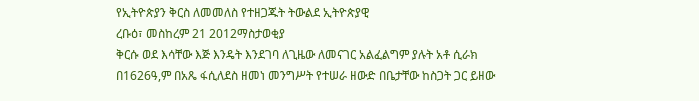የኢትዮጵያን ቅርስ ለመመለስ የተዘጋጁት ትውልደ ኢትዮጵያዊ
ረቡዕ፣ መስከረም 21 2012ማስታወቂያ
ቅርሱ ወደ እሳቸው እጅ እንዴት እንደገባ ለጊዜው ለመናገር አልፈልግም ያሉት አቶ ሲራክ በ1626ዓ,ም በአጼ ፋሲለደስ ዘመነ መንግሥት የተሠራ ዘውድ በቤታቸው ከስጋት ጋር ይዘው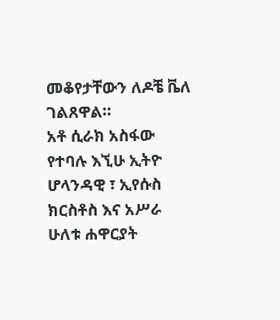መቆየታቸውን ለዶቼ ቬለ ገልጸዋል።
አቶ ሲራክ አስፋው የተባሉ እኚሁ ኢትዮ ሆላንዳዊ ፣ ኢየሱስ ክርስቶስ እና አሥራ ሁለቱ ሐዋርያት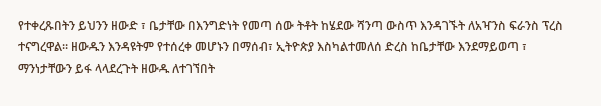የተቀረጹበትን ይህንን ዘውድ ፣ ቤታቸው በእንግድነት የመጣ ሰው ትቶት ከሄደው ሻንጣ ውስጥ እንዳገኙት ለአዣንስ ፍራንስ ፕረስ ተናግረዋል። ዘውዱን እንዳዩትም የተሰረቀ መሆኑን በማሰብ፣ ኢትዮጵያ እስካልተመለሰ ድረስ ከቤታቸው እንደማይወጣ ፣ ማንነታቸውን ይፋ ላላደረጉት ዘውዱ ለተገኘበት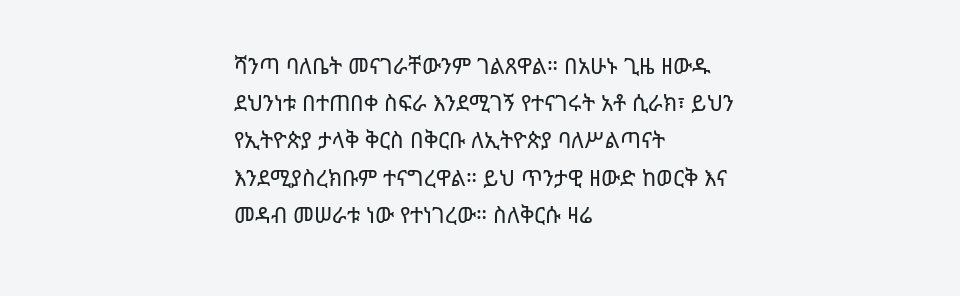ሻንጣ ባለቤት መናገራቸውንም ገልጸዋል። በአሁኑ ጊዜ ዘውዱ ደህንነቱ በተጠበቀ ስፍራ እንደሚገኝ የተናገሩት አቶ ሲራክ፣ ይህን የኢትዮጵያ ታላቅ ቅርስ በቅርቡ ለኢትዮጵያ ባለሥልጣናት እንደሚያስረክቡም ተናግረዋል። ይህ ጥንታዊ ዘውድ ከወርቅ እና መዳብ መሠራቱ ነው የተነገረው። ስለቅርሱ ዛሬ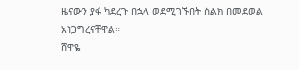ዜናውን ያፋ ካደረጉ በኋላ ወደሚገኙበት ስልክ በመደወል አነጋግረናቸዋል።
ሸዋዬ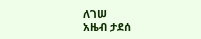ለገሠ
አዜብ ታደሰ